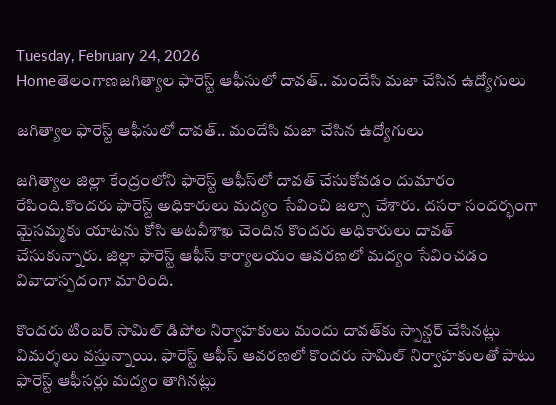Tuesday, February 24, 2026
Homeతెలంగాణజగిత్యాల‌ ఫారెస్ట్ ఆఫీసులో దావత్.. మందేసి మజా చేసిన ఉద్యోగులు

జగిత్యాల‌ ఫారెస్ట్ ఆఫీసులో దావత్.. మందేసి మజా చేసిన ఉద్యోగులు

జగిత్యాల జిల్లా కేంద్రంలోని ఫారెస్ట్ ఆఫీస్‌లో దావత్ చేసుకోవడం దుమారం రేపింది.కొందరు ఫారెస్ట్ అధికారులు మద్యం సేవించి జల్సా చేశారు. దసరా సందర్భంగా మైసమ్మకు యాటను కోసి అటవీశాఖ చెందిన కొందరు అధికారులు దావత్ చేసుకున్నారు. జిల్లా ఫారెస్ట్ ఆఫీస్ కార్యాలయం ఆవరణలో మద్యం సేవించడం వివాదాస్పదంగా మారింది.

కొందరు టింబర్ సామిల్ డిపోల నిర్వాహకులు మందు దావత్‌కు స్పాన్షర్ చేసినట్లు విమర్శలు వస్తున్నాయి. ఫారెస్ట్ ఆఫీస్ ఆవరణలో కొందరు సామిల్ నిర్వాహకులతో పాటు ఫారెస్ట్ ఆఫీసర్లు మద్యం తాగినట్లు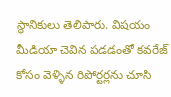స్థానికులు తెలిపారు. విషయం మీడియా చెవిన పడడంతో కవరేజ్ కోసం వెళ్ళిన రిపోర్టర్లను చూసి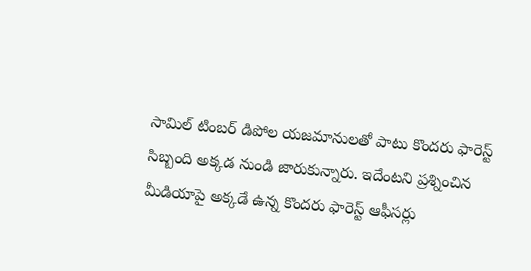సామిల్ టింబర్ డిపోల యజమానులతో పాటు కొందరు ఫారెస్ట్ సిబ్బంది అక్కడ నుండి జారుకున్నారు. ఇదేంటని ప్రశ్నించిన మీడియాపై అక్కడే ఉన్న కొందరు ఫారెస్ట్ ఆఫీసర్లు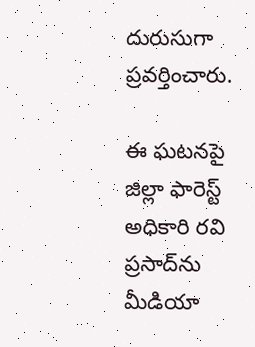దురుసుగా ప్రవర్తించారు.

ఈ ఘటనపై జిల్లా ఫారెస్ట్ అధికారి రవి ప్రసాద్‌ను మీడియా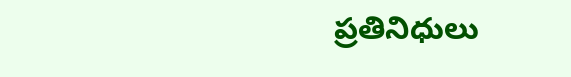ప్రతినిధులు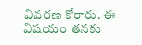వివరణ కోరారు. ఈ విషయం తనకు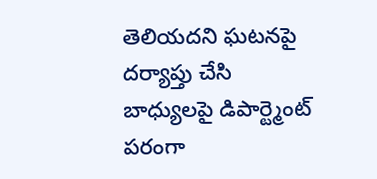తెలియదని ఘటనపై దర్యాప్తు చేసి బాధ్యులపై డిపార్ట్మెంట్ పరంగా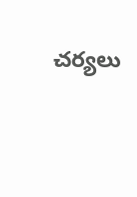చర్యలు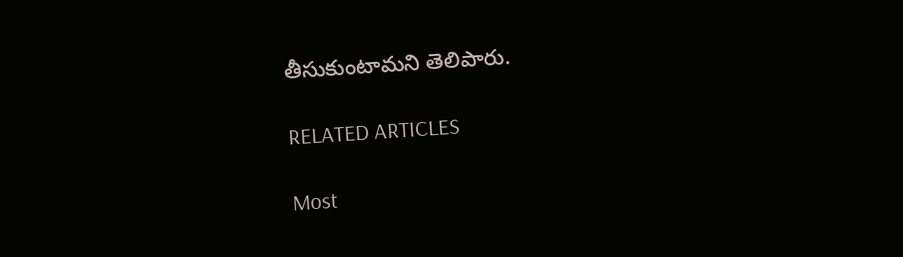తీసుకుంటామని తెలిపారు.

RELATED ARTICLES

Most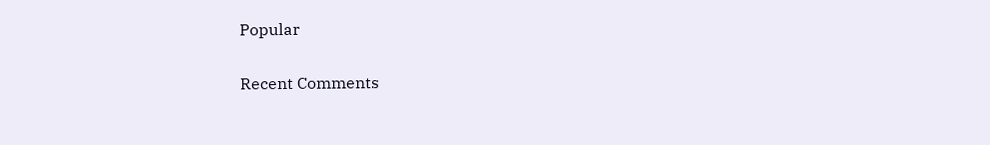Popular

Recent Comments